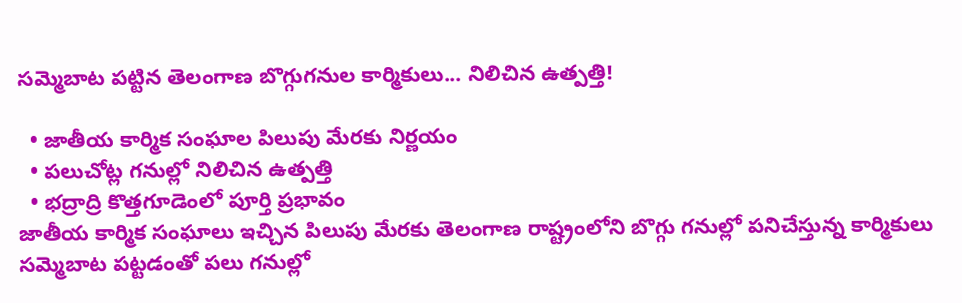సమ్మెబాట పట్టిన తెలంగాణ బొగ్గుగనుల కార్మికులు... నిలిచిన ఉత్పత్తి!

  • జాతీయ కార్మిక సంఘాల పిలుపు మేరకు నిర్ణయం
  • పలుచోట్ల గనుల్లో నిలిచిన ఉత్పత్తి
  • భద్రాద్రి కొత్తగూడెంలో పూర్తి ప్రభావం
జాతీయ కార్మిక సంఘాలు ఇచ్చిన పిలుపు మేరకు తెలంగాణ రాష్ట్రంలోని బొగ్గు గనుల్లో పనిచేస్తున్న కార్మికులు సమ్మెబాట పట్టడంతో పలు గనుల్లో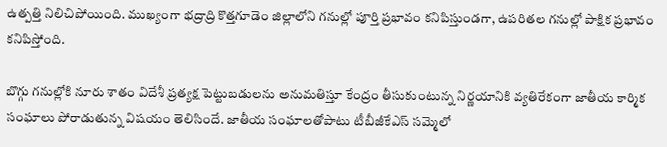ఉత్పత్తి నిలిచిపోయింది. ముఖ్యంగా భద్రాద్రి కొత్తగూడెం జిల్లాలోని గనుల్లో పూర్తి ప్రభావం కనిపిస్తుండగా, ఉపరితల గనుల్లో పాక్షిక ప్రభావం కనిపిస్తోంది.

బొగ్గు గనుల్లోకి నూరు శాతం విదేశీ ప్రత్యక్ష పెట్టుబడులను అనుమతిస్తూ కేంద్రం తీసుకుంటున్న నిర్ణయానికి వ్యతిరేకంగా జాతీయ కార్మిక సంఘాలు పోరాడుతున్న విషయం తెలిసిందే. జాతీయ సంఘాలతోపాటు టీబీజీకేఎస్‌ సమ్మెలో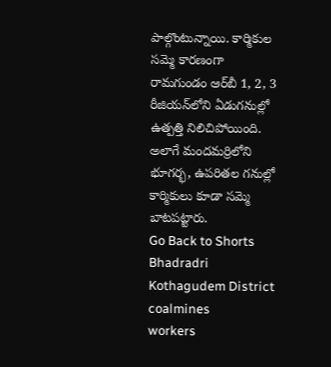పాల్గొంటున్నాయి. కార్మికుల సమ్మె కారణంగా రామగుండం ఆర్‌బీ 1, 2, 3 రీజియన్‌లోని ఏడుగనుల్లో ఉత్పత్తి నిలిచిపోయింది. అలాగే మందమర్రిలోని భూగర్భ, ఉపరితల గనుల్లో కార్మికులు కూడా సమ్మె బాటపట్టారు.
Go Back to Shorts
Bhadradri Kothagudem District
coalmines
workers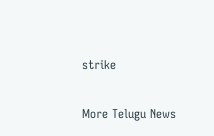strike

More Telugu News